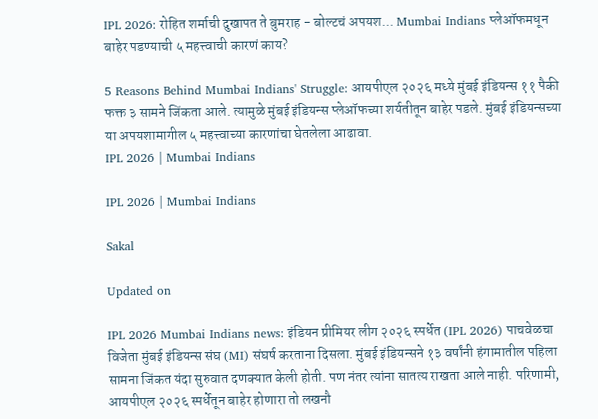IPL 2026: रोहित शर्माची दुखापत ते बुमराह - बोल्टचं अपयश... Mumbai Indians प्लेऑफमधून बाहेर पडण्याची ५ महत्त्वाची कारणं काय?

5 Reasons Behind Mumbai Indians' Struggle: आयपीएल २०२६ मध्ये मुंबई इंडियन्स ११ पैकी फक्त ३ सामने जिंकता आले. त्यामुळे मुंबई इंडियन्स प्लेऑफच्या शर्यतीतून बाहेर पडले. मुंबई इंडियन्सच्या या अपयशामागील ५ महत्त्वाच्या कारणांचा घेतलेला आढावा.
IPL 2026 | Mumbai Indians

IPL 2026 | Mumbai Indians

Sakal

Updated on

IPL 2026 Mumbai Indians news: इंडियन प्रीमियर लीग २०२६ स्पर्धेत (IPL 2026) पाचवेळचा विजेता मुंबई इंडियन्स संघ (MI) संघर्ष करताना दिसला. मुंबई इंडियन्सने १३ वर्षांनी हंगामातील पहिला सामना जिंकत यंदा सुरुवात दणक्यात केली होती. पण नंतर त्यांना सातत्य राखता आले नाही. परिणामी, आयपीएल २०२६ स्पर्धेतून बाहेर होणारा तो लखनौ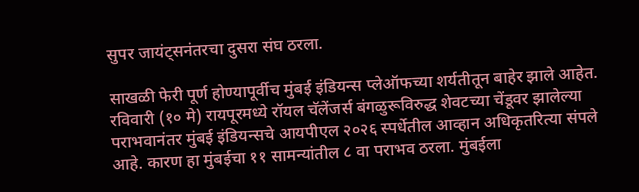सुपर जायंट्सनंतरचा दुसरा संघ ठरला.

साखळी फेरी पूर्ण होण्यापूर्वीच मुंबई इंडियन्स प्लेऑफच्या शर्यतीतून बाहेर झाले आहेत. रविवारी (१० मे) रायपूरमध्ये रॉयल चॅलेंजर्स बंगळुरूविरुद्ध शेवटच्या चेंडूवर झालेल्या पराभवानंतर मुंबई इंडियन्सचे आयपीएल २०२६ स्पर्धेतील आव्हान अधिकृतरित्या संपले आहे. कारण हा मुंबईचा ११ सामन्यांतील ८ वा पराभव ठरला. मुंबईला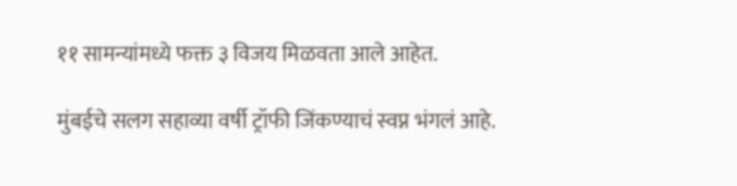११ सामन्यांमध्ये फक्त ३ विजय मिळवता आले आहेत.

मुंबईचे सलग सहाव्या वर्षी ट्रॉफी जिंकण्याचं स्वप्न भंगलं आहे.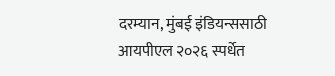दरम्यान, मुंबई इंडियन्ससाठी आयपीएल २०२६ स्पर्धेत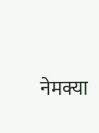नेमक्या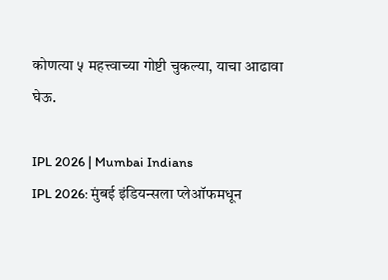कोणत्या ५ महत्त्वाच्या गोष्टी चुकल्या, याचा आढावा घेऊ.

IPL 2026 | Mumbai Indians
IPL 2026: मुंबई इंडियन्सला प्लेऑफमधून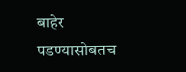बाहेर पडण्यासोबतच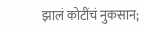झालं कोटींचं नुकसान;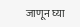जाणून घ्या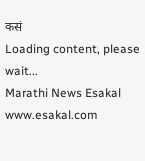कसं
Loading content, please wait...
Marathi News Esakal
www.esakal.com